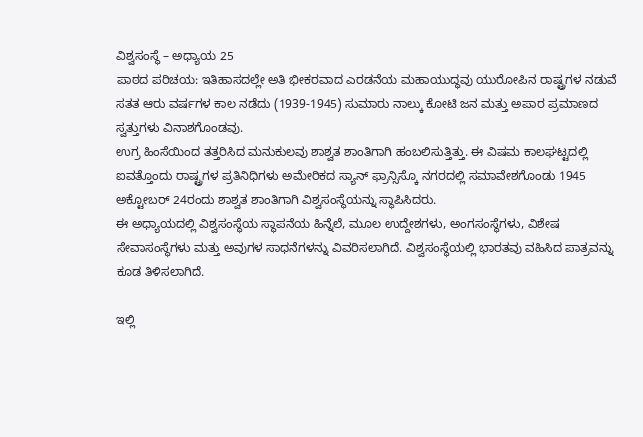ವಿಶ್ವಸಂಸ್ಥೆ – ಅಧ್ಯಾಯ 25
ಪಾಠದ ಪರಿಚಯ: ಇತಿಹಾಸದಲ್ಲೇ ಅತಿ ಭೀಕರವಾದ ಎರಡನೆಯ ಮಹಾಯುದ್ಧವು ಯುರೋಪಿನ ರಾಷ್ಟ್ರಗಳ ನಡುವೆ ಸತತ ಆರು ವರ್ಷಗಳ ಕಾಲ ನಡೆದು (1939-1945) ಸುಮಾರು ನಾಲ್ಕು ಕೋಟಿ ಜನ ಮತ್ತು ಅಪಾರ ಪ್ರಮಾಣದ ಸ್ವತ್ತುಗಳು ವಿನಾಶಗೊಂಡವು.
ಉಗ್ರ ಹಿಂಸೆಯಿಂದ ತತ್ತರಿಸಿದ ಮನುಕುಲವು ಶಾಶ್ವತ ಶಾಂತಿಗಾಗಿ ಹಂಬಲಿಸುತ್ತಿತ್ತು. ಈ ವಿಷಮ ಕಾಲಘಟ್ಟದಲ್ಲಿ ಐವತ್ತೊಂದು ರಾಷ್ಟ್ರಗಳ ಪ್ರತಿನಿಧಿಗಳು ಅಮೇರಿಕದ ಸ್ಯಾನ್ ಫ್ರಾನ್ಸಿಸ್ಕೊ ನಗರದಲ್ಲಿ ಸಮಾವೇಶಗೊಂಡು 1945 ಅಕ್ಟೋಬರ್ 24ರಂದು ಶಾಶ್ವತ ಶಾಂತಿಗಾಗಿ ವಿಶ್ವಸಂಸ್ಥೆಯನ್ನು ಸ್ಥಾಪಿಸಿದರು.
ಈ ಅಧ್ಯಾಯದಲ್ಲಿ ವಿಶ್ವಸಂಸ್ಥೆಯ ಸ್ಥಾಪನೆಯ ಹಿನ್ನೆಲೆ, ಮೂಲ ಉದ್ದೇಶಗಳು, ಅಂಗಸಂಸ್ಥೆಗಳು, ವಿಶೇಷ ಸೇವಾಸಂಸ್ಥೆಗಳು ಮತ್ತು ಅವುಗಳ ಸಾಧನೆಗಳನ್ನು ವಿವರಿಸಲಾಗಿದೆ. ವಿಶ್ವಸಂಸ್ಥೆಯಲ್ಲಿ ಭಾರತವು ವಹಿಸಿದ ಪಾತ್ರವನ್ನು ಕೂಡ ತಿಳಿಸಲಾಗಿದೆ.

ಇಲ್ಲಿ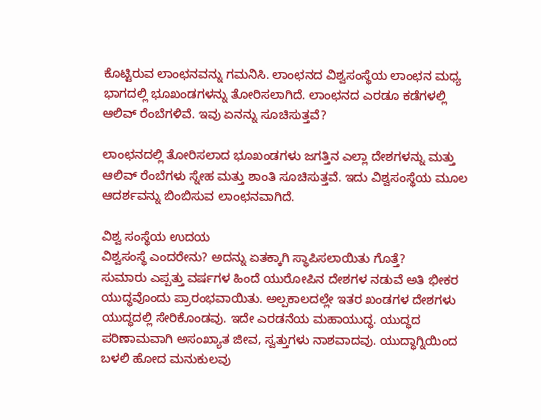ಕೊಟ್ಟಿರುವ ಲಾಂಛನವನ್ನು ಗಮನಿಸಿ. ಲಾಂಛನದ ವಿಶ್ವಸಂಸ್ಥೆಯ ಲಾಂಛನ ಮಧ್ಯ ಭಾಗದಲ್ಲಿ ಭೂಖಂಡಗಳನ್ನು ತೋರಿಸಲಾಗಿದೆ. ಲಾಂಛನದ ಎರಡೂ ಕಡೆಗಳಲ್ಲಿ ಆಲಿವ್ ರೆಂಬೆಗಳಿವೆ. ಇವು ಏನನ್ನು ಸೂಚಿಸುತ್ತವೆ?

ಲಾಂಛನದಲ್ಲಿ ತೋರಿಸಲಾದ ಭೂಖಂಡಗಳು ಜಗತ್ತಿನ ಎಲ್ಲಾ ದೇಶಗಳನ್ನು ಮತ್ತು ಆಲಿವ್ ರೆಂಬೆಗಳು ಸ್ನೇಹ ಮತ್ತು ಶಾಂತಿ ಸೂಚಿಸುತ್ತವೆ. ಇದು ವಿಶ್ವಸಂಸ್ಥೆಯ ಮೂಲ ಆದರ್ಶವನ್ನು ಬಿಂಬಿಸುವ ಲಾಂಛನವಾಗಿದೆ.

ವಿಶ್ವ ಸಂಸ್ಥೆಯ ಉದಯ
ವಿಶ್ವಸಂಸ್ಥೆ ಎಂದರೇನು? ಅದನ್ನು ಏತಕ್ಕಾಗಿ ಸ್ಥಾಪಿಸಲಾಯಿತು ಗೊತ್ತೆ?
ಸುಮಾರು ಎಪ್ಪತ್ತು ವರ್ಷಗಳ ಹಿಂದೆ ಯುರೋಪಿನ ದೇಶಗಳ ನಡುವೆ ಅತಿ ಭೀಕರ ಯುದ್ಧವೊಂದು ಪ್ರಾರಂಭವಾಯಿತು. ಅಲ್ಪಕಾಲದಲ್ಲೇ ಇತರ ಖಂಡಗಳ ದೇಶಗಳು ಯುದ್ಧದಲ್ಲಿ ಸೇರಿಕೊಂಡವು. ಇದೇ ಎರಡನೆಯ ಮಹಾಯುದ್ಧ. ಯುದ್ಧದ ಪರಿಣಾಮವಾಗಿ ಅಸಂಖ್ಯಾತ ಜೀವ, ಸ್ವತ್ತುಗಳು ನಾಶವಾದವು. ಯುದ್ಧಾಗ್ನಿಯಿಂದ ಬಳಲಿ ಹೋದ ಮನುಕುಲವು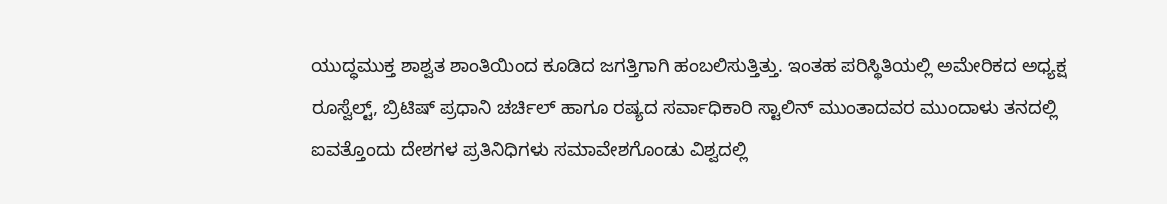ಯುದ್ಧಮುಕ್ತ ಶಾಶ್ವತ ಶಾಂತಿಯಿಂದ ಕೂಡಿದ ಜಗತ್ತಿಗಾಗಿ ಹಂಬಲಿಸುತ್ತಿತ್ತು. ಇಂತಹ ಪರಿಸ್ಥಿತಿಯಲ್ಲಿ ಅಮೇರಿಕದ ಅಧ್ಯಕ್ಷ ರೂಸ್ವೆಲ್ಟ್, ಬ್ರಿಟಿಷ್ ಪ್ರಧಾನಿ ಚರ್ಚಿಲ್ ಹಾಗೂ ರಷ್ಯದ ಸರ್ವಾಧಿಕಾರಿ ಸ್ಟಾಲಿನ್ ಮುಂತಾದವರ ಮುಂದಾಳು ತನದಲ್ಲಿ ಐವತ್ತೊಂದು ದೇಶಗಳ ಪ್ರತಿನಿಧಿಗಳು ಸಮಾವೇಶಗೊಂಡು ವಿಶ್ವದಲ್ಲಿ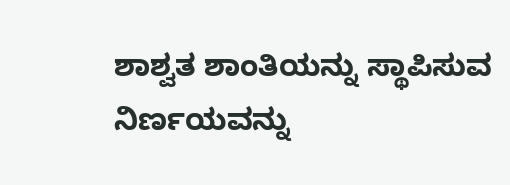ಶಾಶ್ವತ ಶಾಂತಿಯನ್ನು ಸ್ಥಾಪಿಸುವ ನಿರ್ಣಯವನ್ನು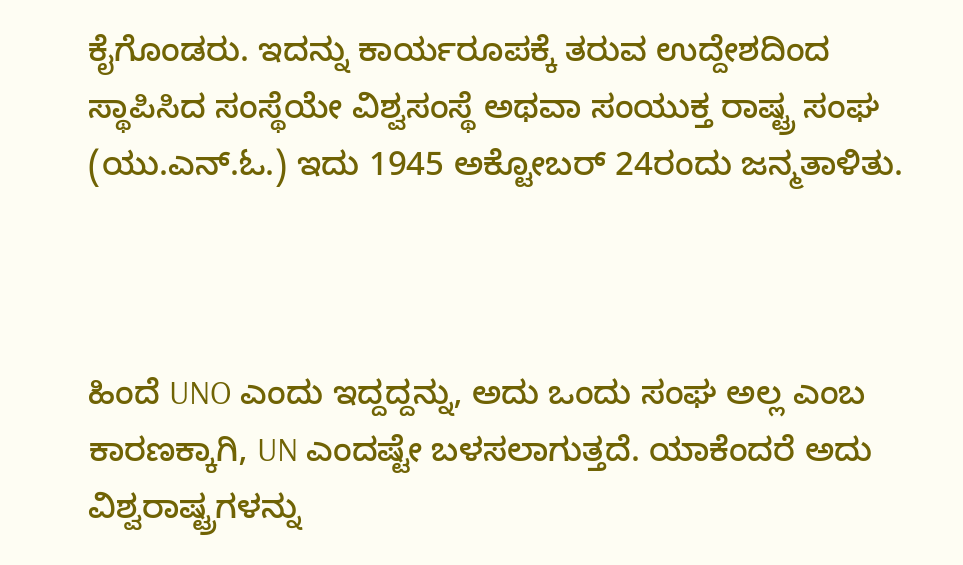ಕೈಗೊಂಡರು. ಇದನ್ನು ಕಾರ್ಯರೂಪಕ್ಕೆ ತರುವ ಉದ್ದೇಶದಿಂದ ಸ್ಥಾಪಿಸಿದ ಸಂಸ್ಥೆಯೇ ವಿಶ್ವಸಂಸ್ಥೆ ಅಥವಾ ಸಂಯುಕ್ತ ರಾಷ್ಟ್ರ ಸಂಘ (ಯು.ಎನ್.ಓ.) ಇದು 1945 ಅಕ್ಟೋಬರ್ 24ರಂದು ಜನ್ಮತಾಳಿತು.



ಹಿಂದೆ UNO ಎಂದು ಇದ್ದದ್ದನ್ನು, ಅದು ಒಂದು ಸಂಘ ಅಲ್ಲ ಎಂಬ ಕಾರಣಕ್ಕಾಗಿ, UN ಎಂದಷ್ಟೇ ಬಳಸಲಾಗುತ್ತದೆ. ಯಾಕೆಂದರೆ ಅದು ವಿಶ್ವರಾಷ್ಟ್ರಗಳನ್ನು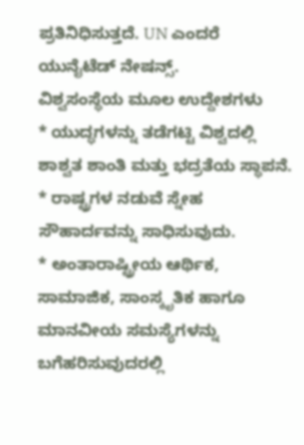ಪ್ರತಿನಿಧಿಸುತ್ತದೆ. UN ಎಂದರೆ ಯುನೈಟೆಡ್ ನೇಷನ್ಸ್.
ವಿಶ್ವಸಂಸ್ಥೆಯ ಮೂಲ ಉದ್ದೇಶಗಳು
* ಯುದ್ಧಗಳನ್ನು ತಡೆಗಟ್ಟಿ ವಿಶ್ವದಲ್ಲಿ ಶಾಶ್ವತ ಶಾಂತಿ ಮತ್ತು ಭದ್ರತೆಯ ಸ್ಥಾಪನೆ.
* ರಾಷ್ಟ್ರಗಳ ನಡುವೆ ಸ್ನೇಹ ಸೌಹಾರ್ದವನ್ನು ಸಾಧಿಸುವುದು.
* ಅಂತಾರಾಷ್ಟ್ರೀಯ ಆರ್ಥಿಕ, ಸಾಮಾಜಿಕ, ಸಾಂಸ್ಕೃತಿಕ ಹಾಗೂ ಮಾನವೀಯ ಸಮಸ್ಯೆಗಳನ್ನು ಬಗೆಹರಿಸುವುದರಲ್ಲಿ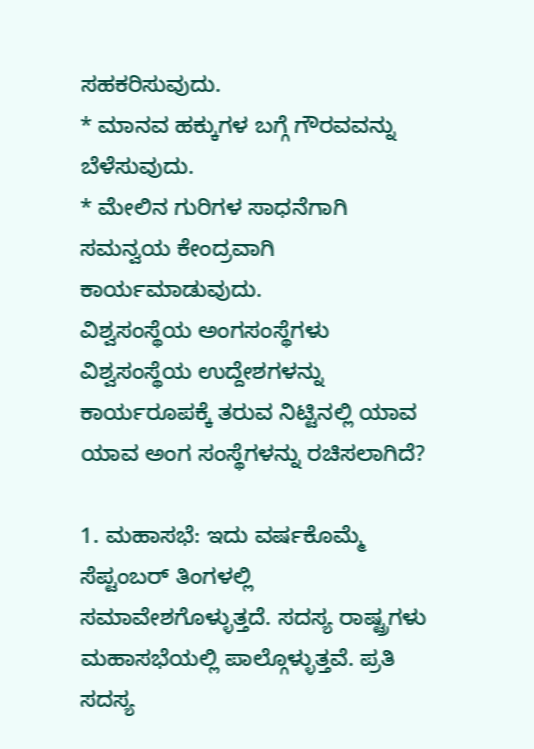ಸಹಕರಿಸುವುದು.
* ಮಾನವ ಹಕ್ಕುಗಳ ಬಗ್ಗೆ ಗೌರವವನ್ನು ಬೆಳೆಸುವುದು.
* ಮೇಲಿನ ಗುರಿಗಳ ಸಾಧನೆಗಾಗಿ ಸಮನ್ವಯ ಕೇಂದ್ರವಾಗಿ ಕಾರ್ಯಮಾಡುವುದು.
ವಿಶ್ವಸಂಸ್ಥೆಯ ಅಂಗಸಂಸ್ಥೆಗಳು
ವಿಶ್ವಸಂಸ್ಥೆಯ ಉದ್ದೇಶಗಳನ್ನು ಕಾರ್ಯರೂಪಕ್ಕೆ ತರುವ ನಿಟ್ಟಿನಲ್ಲಿ ಯಾವ ಯಾವ ಅಂಗ ಸಂಸ್ಥೆಗಳನ್ನು ರಚಿಸಲಾಗಿದೆ?

1. ಮಹಾಸಭೆ: ಇದು ವರ್ಷಕೊಮ್ಮೆ ಸೆಪ್ಟಂಬರ್ ತಿಂಗಳಲ್ಲಿ ಸಮಾವೇಶಗೊಳ್ಳುತ್ತದೆ. ಸದಸ್ಯ ರಾಷ್ಟ್ರಗಳು ಮಹಾಸಭೆಯಲ್ಲಿ ಪಾಲ್ಗೊಳ್ಳುತ್ತವೆ. ಪ್ರತಿ ಸದಸ್ಯ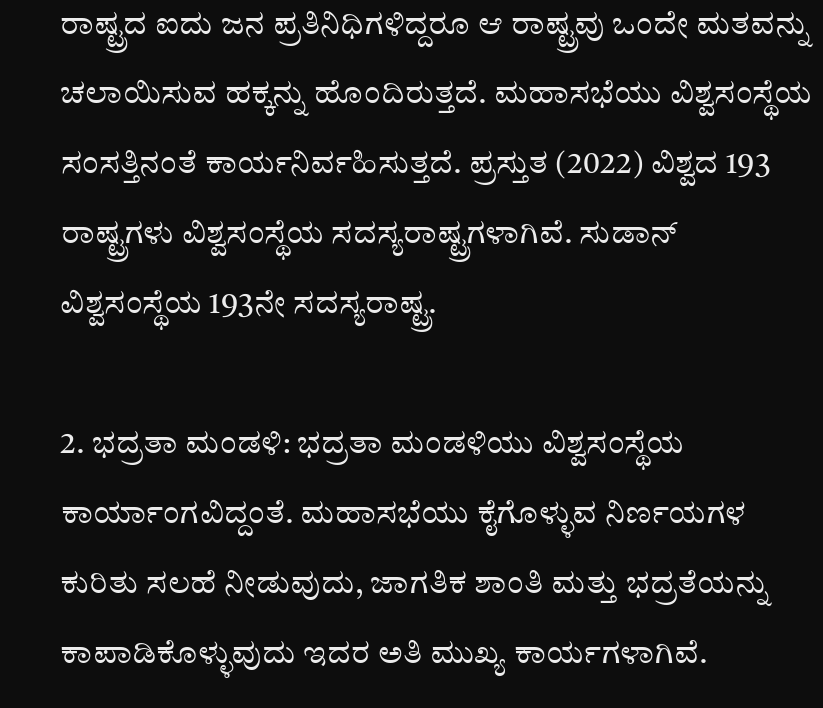ರಾಷ್ಟ್ರದ ಐದು ಜನ ಪ್ರತಿನಿಧಿಗಳಿದ್ದರೂ ಆ ರಾಷ್ಟ್ರವು ಒಂದೇ ಮತವನ್ನು ಚಲಾಯಿಸುವ ಹಕ್ಕನ್ನು ಹೊಂದಿರುತ್ತದೆ. ಮಹಾಸಭೆಯು ವಿಶ್ವಸಂಸ್ಥೆಯ ಸಂಸತ್ತಿನಂತೆ ಕಾರ್ಯನಿರ್ವಹಿಸುತ್ತದೆ. ಪ್ರಸ್ತುತ (2022) ವಿಶ್ವದ 193 ರಾಷ್ಟ್ರಗಳು ವಿಶ್ವಸಂಸ್ಥೆಯ ಸದಸ್ಯರಾಷ್ಟ್ರಗಳಾಗಿವೆ. ಸುಡಾನ್ ವಿಶ್ವಸಂಸ್ಥೆಯ 193ನೇ ಸದಸ್ಯರಾಷ್ಟ್ರ.

2. ಭದ್ರತಾ ಮಂಡಳಿ: ಭದ್ರತಾ ಮಂಡಳಿಯು ವಿಶ್ವಸಂಸ್ಥೆಯ ಕಾರ್ಯಾಂಗವಿದ್ದಂತೆ. ಮಹಾಸಭೆಯು ಕೈಗೊಳ್ಳುವ ನಿರ್ಣಯಗಳ ಕುರಿತು ಸಲಹೆ ನೀಡುವುದು, ಜಾಗತಿಕ ಶಾಂತಿ ಮತ್ತು ಭದ್ರತೆಯನ್ನು ಕಾಪಾಡಿಕೊಳ್ಳುವುದು ಇದರ ಅತಿ ಮುಖ್ಯ ಕಾರ್ಯಗಳಾಗಿವೆ.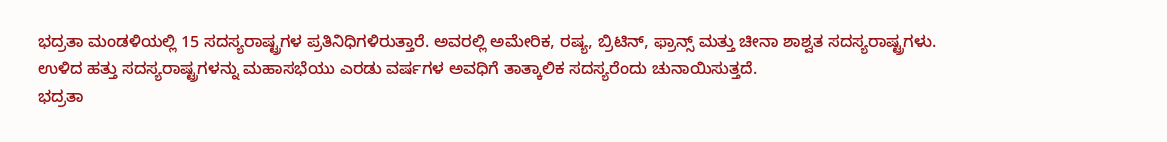ಭದ್ರತಾ ಮಂಡಳಿಯಲ್ಲಿ 15 ಸದಸ್ಯರಾಷ್ಟ್ರಗಳ ಪ್ರತಿನಿಧಿಗಳಿರುತ್ತಾರೆ. ಅವರಲ್ಲಿ ಅಮೇರಿಕ, ರಷ್ಯ, ಬ್ರಿಟಿನ್, ಫ್ರಾನ್ಸ್ ಮತ್ತು ಚೀನಾ ಶಾಶ್ವತ ಸದಸ್ಯರಾಷ್ಟ್ರಗಳು. ಉಳಿದ ಹತ್ತು ಸದಸ್ಯರಾಷ್ಟ್ರಗಳನ್ನು ಮಹಾಸಭೆಯು ಎರಡು ವರ್ಷಗಳ ಅವಧಿಗೆ ತಾತ್ಕಾಲಿಕ ಸದಸ್ಯರೆಂದು ಚುನಾಯಿಸುತ್ತದೆ.
ಭದ್ರತಾ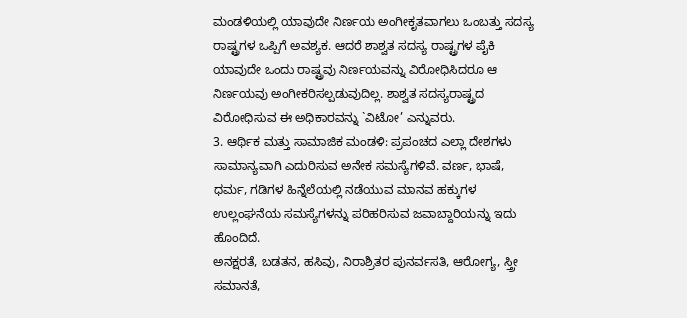ಮಂಡಳಿಯಲ್ಲಿ ಯಾವುದೇ ನಿರ್ಣಯ ಅಂಗೀಕೃತವಾಗಲು ಒಂಬತ್ತು ಸದಸ್ಯ ರಾಷ್ಟ್ರಗಳ ಒಪ್ಪಿಗೆ ಅವಶ್ಯಕ. ಆದರೆ ಶಾಶ್ವತ ಸದಸ್ಯ ರಾಷ್ಟ್ರಗಳ ಪೈಕಿ ಯಾವುದೇ ಒಂದು ರಾಷ್ಟ್ರವು ನಿರ್ಣಯವನ್ನು ವಿರೋಧಿಸಿದರೂ ಆ ನಿರ್ಣಯವು ಅಂಗೀಕರಿಸಲ್ಪಡುವುದಿಲ್ಲ. ಶಾಶ್ವತ ಸದಸ್ಯರಾಷ್ಟ್ರದ ವಿರೋಧಿಸುವ ಈ ಅಧಿಕಾರವನ್ನು `ವಿಟೋ’ ಎನ್ನುವರು.
3. ಆರ್ಥಿಕ ಮತ್ತು ಸಾಮಾಜಿಕ ಮಂಡಳಿ: ಪ್ರಪಂಚದ ಎಲ್ಲಾ ದೇಶಗಳು ಸಾಮಾನ್ಯವಾಗಿ ಎದುರಿಸುವ ಅನೇಕ ಸಮಸ್ಯೆಗಳಿವೆ. ವರ್ಣ, ಭಾಷೆ, ಧರ್ಮ, ಗಡಿಗಳ ಹಿನ್ನೆಲೆಯಲ್ಲಿ ನಡೆಯುವ ಮಾನವ ಹಕ್ಕುಗಳ ಉಲ್ಲಂಘನೆಯ ಸಮಸ್ಯೆಗಳನ್ನು ಪರಿಹರಿಸುವ ಜವಾಬ್ದಾರಿಯನ್ನು ಇದು ಹೊಂದಿದೆ.
ಅನಕ್ಷರತೆ, ಬಡತನ, ಹಸಿವು, ನಿರಾಶ್ರಿತರ ಪುನರ್ವಸತಿ, ಆರೋಗ್ಯ, ಸ್ತ್ರೀ ಸಮಾನತೆ,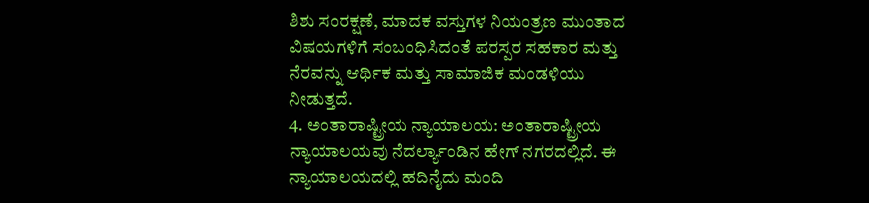ಶಿಶು ಸಂರಕ್ಷಣೆ, ಮಾದಕ ವಸ್ತುಗಳ ನಿಯಂತ್ರಣ ಮುಂತಾದ ವಿಷಯಗಳಿಗೆ ಸಂಬಂಧಿಸಿದಂತೆ ಪರಸ್ಪರ ಸಹಕಾರ ಮತ್ತು ನೆರವನ್ನು ಆರ್ಥಿಕ ಮತ್ತು ಸಾಮಾಜಿಕ ಮಂಡಳಿಯು ನೀಡುತ್ತದೆ.
4. ಅಂತಾರಾಷ್ಟ್ರೀಯ ನ್ಯಾಯಾಲಯ: ಅಂತಾರಾಷ್ಟ್ರೀಯ ನ್ಯಾಯಾಲಯವು ನೆದರ್ಲ್ಯಾಂಡಿನ ಹೇಗ್ ನಗರದಲ್ಲಿದೆ. ಈ ನ್ಯಾಯಾಲಯದಲ್ಲಿ ಹದಿನೈದು ಮಂದಿ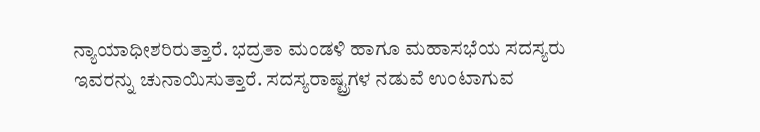ನ್ಯಾಯಾಧೀಶರಿರುತ್ತಾರೆ. ಭದ್ರತಾ ಮಂಡಳಿ ಹಾಗೂ ಮಹಾಸಭೆಯ ಸದಸ್ಯರು ಇವರನ್ನು ಚುನಾಯಿಸುತ್ತಾರೆ. ಸದಸ್ಯರಾಷ್ಟ್ರಗಳ ನಡುವೆ ಉಂಟಾಗುವ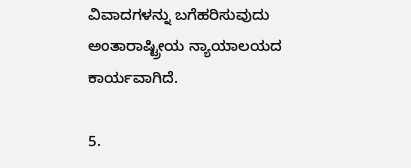ವಿವಾದಗಳನ್ನು ಬಗೆಹರಿಸುವುದು ಅಂತಾರಾಷ್ಟ್ರೀಯ ನ್ಯಾಯಾಲಯದ ಕಾರ್ಯವಾಗಿದೆ.

5.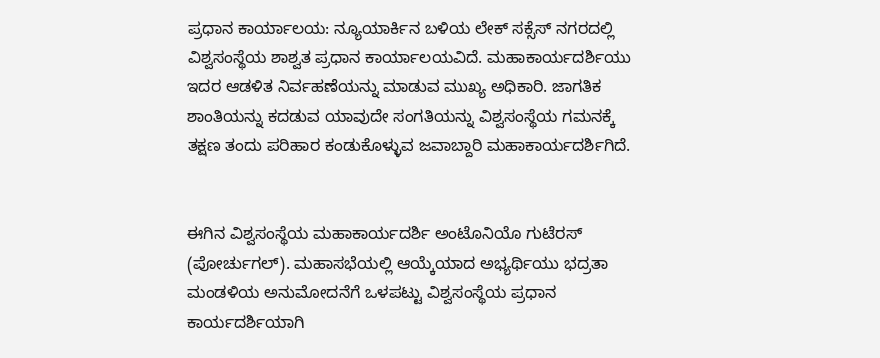ಪ್ರಧಾನ ಕಾರ್ಯಾಲಯ: ನ್ಯೂಯಾರ್ಕಿನ ಬಳಿಯ ಲೇಕ್ ಸಕ್ಸೆಸ್ ನಗರದಲ್ಲಿ ವಿಶ್ವಸಂಸ್ಥೆಯ ಶಾಶ್ವತ ಪ್ರಧಾನ ಕಾರ್ಯಾಲಯವಿದೆ. ಮಹಾಕಾರ್ಯದರ್ಶಿಯು ಇದರ ಆಡಳಿತ ನಿರ್ವಹಣೆಯನ್ನು ಮಾಡುವ ಮುಖ್ಯ ಅಧಿಕಾರಿ. ಜಾಗತಿಕ ಶಾಂತಿಯನ್ನು ಕದಡುವ ಯಾವುದೇ ಸಂಗತಿಯನ್ನು ವಿಶ್ವಸಂಸ್ಥೆಯ ಗಮನಕ್ಕೆ ತಕ್ಷಣ ತಂದು ಪರಿಹಾರ ಕಂಡುಕೊಳ್ಳುವ ಜವಾಬ್ದಾರಿ ಮಹಾಕಾರ್ಯದರ್ಶಿಗಿದೆ.


ಈಗಿನ ವಿಶ್ವಸಂಸ್ಥೆಯ ಮಹಾಕಾರ್ಯದರ್ಶಿ ಅಂಟೊನಿಯೊ ಗುಟೆರಸ್ (ಪೋರ್ಚುಗಲ್). ಮಹಾಸಭೆಯಲ್ಲಿ ಆಯ್ಕೆಯಾದ ಅಭ್ಯರ್ಥಿಯು ಭದ್ರತಾ ಮಂಡಳಿಯ ಅನುಮೋದನೆಗೆ ಒಳಪಟ್ಟು ವಿಶ್ವಸಂಸ್ಥೆಯ ಪ್ರಧಾನ ಕಾರ್ಯದರ್ಶಿಯಾಗಿ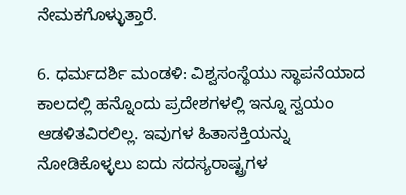ನೇಮಕಗೊಳ್ಳುತ್ತಾರೆ.

6. ಧರ್ಮದರ್ಶಿ ಮಂಡಳಿ: ವಿಶ್ವಸಂಸ್ಥೆಯು ಸ್ಥಾಪನೆಯಾದ ಕಾಲದಲ್ಲಿ ಹನ್ನೊಂದು ಪ್ರದೇಶಗಳಲ್ಲಿ ಇನ್ನೂ ಸ್ವಯಂ ಆಡಳಿತವಿರಲಿಲ್ಲ. ಇವುಗಳ ಹಿತಾಸಕ್ತಿಯನ್ನು ನೋಡಿಕೊಳ್ಳಲು ಐದು ಸದಸ್ಯರಾಷ್ಟ್ರಗಳ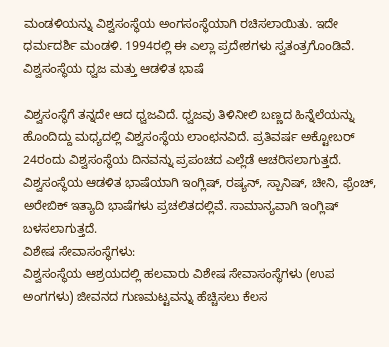ಮಂಡಳಿಯನ್ನು ವಿಶ್ವಸಂಸ್ಥೆಯ ಅಂಗಸಂಸ್ಥೆಯಾಗಿ ರಚಿಸಲಾಯಿತು. ಇದೇ ಧರ್ಮದರ್ಶಿ ಮಂಡಳಿ. 1994ರಲ್ಲಿ ಈ ಎಲ್ಲಾ ಪ್ರದೇಶಗಳು ಸ್ವತಂತ್ರಗೊಂಡಿವೆ.
ವಿಶ್ವಸಂಸ್ಥೆಯ ಧ್ವಜ ಮತ್ತು ಆಡಳಿತ ಭಾಷೆ

ವಿಶ್ವಸಂಸ್ಥೆಗೆ ತನ್ನದೇ ಆದ ಧ್ವಜವಿದೆ. ಧ್ವಜವು ತಿಳಿನೀಲಿ ಬಣ್ಣದ ಹಿನ್ನೆಲೆಯನ್ನು ಹೊಂದಿದ್ದು ಮಧ್ಯದಲ್ಲಿ ವಿಶ್ವಸಂಸ್ಥೆಯ ಲಾಂಛನವಿದೆ. ಪ್ರತಿವರ್ಷ ಅಕ್ಟೋಬರ್ 24ರಂದು ವಿಶ್ವಸಂಸ್ಥೆಯ ದಿನವನ್ನು ಪ್ರಪಂಚದ ಎಲ್ಲೆಡೆ ಆಚರಿಸಲಾಗುತ್ತದೆ.
ವಿಶ್ವಸಂಸ್ಥೆಯ ಆಡಳಿತ ಭಾಷೆಯಾಗಿ ಇಂಗ್ಲಿಷ್, ರಷ್ಯನ್, ಸ್ಪಾನಿಷ್, ಚೀನಿ, ಫ್ರೆಂಚ್, ಅರೇಬಿಕ್ ಇತ್ಯಾದಿ ಭಾಷೆಗಳು ಪ್ರಚಲಿತದಲ್ಲಿವೆ. ಸಾಮಾನ್ಯವಾಗಿ ಇಂಗ್ಲಿಷ್ ಬಳಸಲಾಗುತ್ತದೆ.
ವಿಶೇಷ ಸೇವಾಸಂಸ್ಥೆಗಳು:
ವಿಶ್ವಸಂಸ್ಥೆಯ ಆಶ್ರಯದಲ್ಲಿ ಹಲವಾರು ವಿಶೇಷ ಸೇವಾಸಂಸ್ಥೆಗಳು (ಉಪ ಅಂಗಗಳು) ಜೀವನದ ಗುಣಮಟ್ಟವನ್ನು ಹೆಚ್ಚಿಸಲು ಕೆಲಸ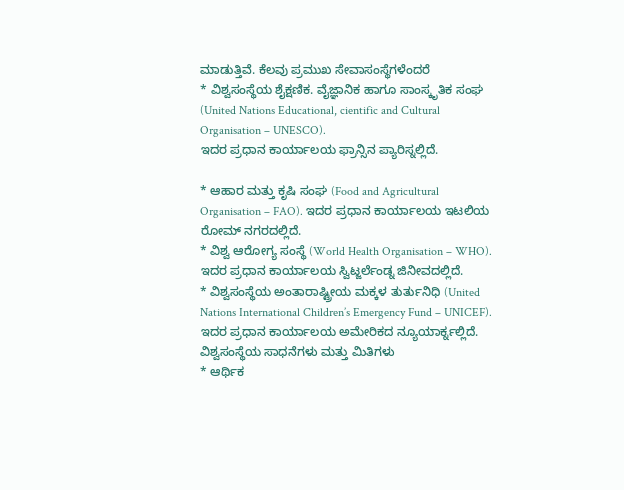ಮಾಡುತ್ತಿವೆ. ಕೆಲವು ಪ್ರಮುಖ ಸೇವಾಸಂಸ್ಥೆಗಳೆಂದರೆ
* ವಿಶ್ವಸಂಸ್ಥೆಯ ಶೈಕ್ಷಣಿಕ. ವೈಜ್ಞಾನಿಕ ಹಾಗೂ ಸಾಂಸ್ಕೃತಿಕ ಸಂಘ (United Nations Educational, cientific and Cultural Organisation – UNESCO).
ಇದರ ಪ್ರಧಾನ ಕಾರ್ಯಾಲಯ ಫ್ರಾನ್ಸಿನ ಪ್ಯಾರಿಸ್ನಲ್ಲಿದೆ.

* ಆಹಾರ ಮತ್ತು ಕೃಷಿ ಸಂಘ (Food and Agricultural Organisation – FAO). ಇದರ ಪ್ರಧಾನ ಕಾರ್ಯಾಲಯ ಇಟಲಿಯ ರೋಮ್ ನಗರದಲ್ಲಿದೆ.
* ವಿಶ್ವ ಆರೋಗ್ಯ ಸಂಸ್ಥೆ (World Health Organisation – WHO). ಇದರ ಪ್ರಧಾನ ಕಾರ್ಯಾಲಯ ಸ್ವಿಟ್ಜರ್ಲೆಂಡ್ನ ಜಿನೀವದಲ್ಲಿದೆ.
* ವಿಶ್ವಸಂಸ್ಥೆಯ ಅಂತಾರಾಷ್ಟ್ರೀಯ ಮಕ್ಕಳ ತುರ್ತುನಿಧಿ (United Nations International Children’s Emergency Fund – UNICEF).
ಇದರ ಪ್ರಧಾನ ಕಾರ್ಯಾಲಯ ಅಮೇರಿಕದ ನ್ಯೂಯಾರ್ಕ್ನಲ್ಲಿದೆ.
ವಿಶ್ವಸಂಸ್ಥೆಯ ಸಾಧನೆಗಳು ಮತ್ತು ಮಿತಿಗಳು
* ಆರ್ಥಿಕ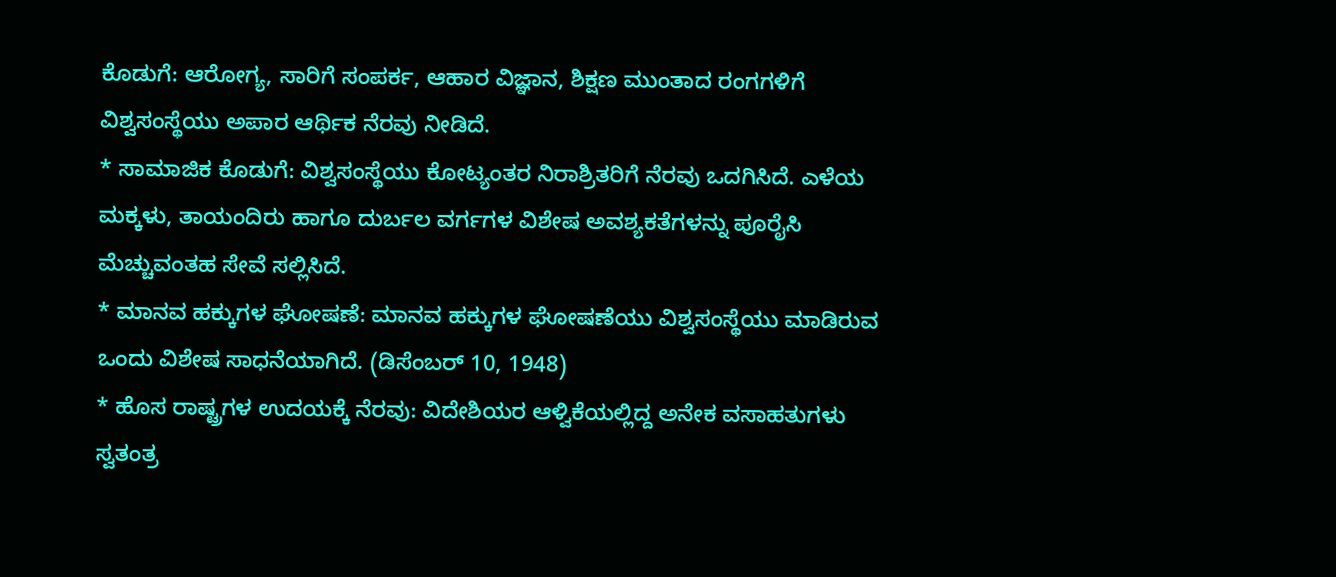ಕೊಡುಗೆ: ಆರೋಗ್ಯ, ಸಾರಿಗೆ ಸಂಪರ್ಕ, ಆಹಾರ ವಿಜ್ಞಾನ, ಶಿಕ್ಷಣ ಮುಂತಾದ ರಂಗಗಳಿಗೆ ವಿಶ್ವಸಂಸ್ಥೆಯು ಅಪಾರ ಆರ್ಥಿಕ ನೆರವು ನೀಡಿದೆ.
* ಸಾಮಾಜಿಕ ಕೊಡುಗೆ: ವಿಶ್ವಸಂಸ್ಥೆಯು ಕೋಟ್ಯಂತರ ನಿರಾಶ್ರಿತರಿಗೆ ನೆರವು ಒದಗಿಸಿದೆ. ಎಳೆಯ ಮಕ್ಕಳು, ತಾಯಂದಿರು ಹಾಗೂ ದುರ್ಬಲ ವರ್ಗಗಳ ವಿಶೇಷ ಅವಶ್ಯಕತೆಗಳನ್ನು ಪೂರೈಸಿ ಮೆಚ್ಚುವಂತಹ ಸೇವೆ ಸಲ್ಲಿಸಿದೆ.
* ಮಾನವ ಹಕ್ಕುಗಳ ಘೋಷಣೆ: ಮಾನವ ಹಕ್ಕುಗಳ ಘೋಷಣೆಯು ವಿಶ್ವಸಂಸ್ಥೆಯು ಮಾಡಿರುವ ಒಂದು ವಿಶೇಷ ಸಾಧನೆಯಾಗಿದೆ. (ಡಿಸೆಂಬರ್ 10, 1948)
* ಹೊಸ ರಾಷ್ಟ್ರಗಳ ಉದಯಕ್ಕೆ ನೆರವು: ವಿದೇಶಿಯರ ಆಳ್ವಿಕೆಯಲ್ಲಿದ್ದ ಅನೇಕ ವಸಾಹತುಗಳು ಸ್ವತಂತ್ರ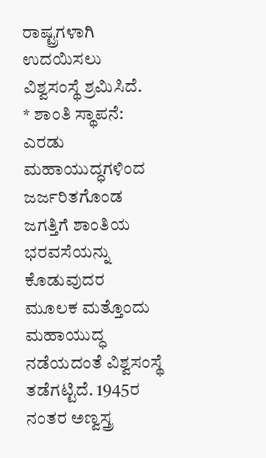ರಾಷ್ಟ್ರಗಳಾಗಿ ಉದಯಿಸಲು ವಿಶ್ವಸಂಸ್ಥೆ ಶ್ರಮಿಸಿದೆ.
* ಶಾಂತಿ ಸ್ಥಾಪನೆ: ಎರಡು ಮಹಾಯುದ್ಧಗಳಿಂದ ಜರ್ಜರಿತಗೊಂಡ ಜಗತ್ತಿಗೆ ಶಾಂತಿಯ ಭರವಸೆಯನ್ನು ಕೊಡುವುದರ ಮೂಲಕ ಮತ್ತೊಂದು ಮಹಾಯುದ್ಧ ನಡೆಯದಂತೆ ವಿಶ್ವಸಂಸ್ಥೆ ತಡೆಗಟ್ಟಿದೆ. 1945ರ ನಂತರ ಅಣ್ವಸ್ತ್ರ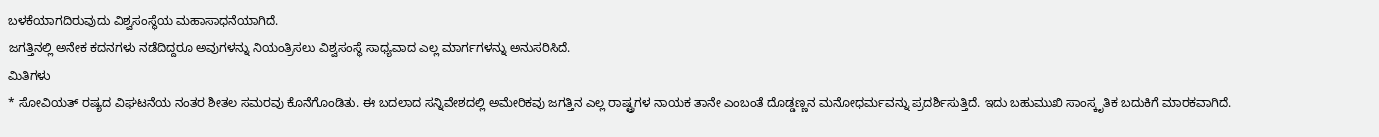ಬಳಕೆಯಾಗದಿರುವುದು ವಿಶ್ವಸಂಸ್ಥೆಯ ಮಹಾಸಾಧನೆಯಾಗಿದೆ.
ಜಗತ್ತಿನಲ್ಲಿ ಅನೇಕ ಕದನಗಳು ನಡೆದಿದ್ದರೂ ಅವುಗಳನ್ನು ನಿಯಂತ್ರಿಸಲು ವಿಶ್ವಸಂಸ್ಥೆ ಸಾಧ್ಯವಾದ ಎಲ್ಲ ಮಾರ್ಗಗಳನ್ನು ಅನುಸರಿಸಿದೆ.
ಮಿತಿಗಳು
* ಸೋವಿಯತ್ ರಷ್ಯದ ವಿಘಟನೆಯ ನಂತರ ಶೀತಲ ಸಮರವು ಕೊನೆಗೊಂಡಿತು. ಈ ಬದಲಾದ ಸನ್ನಿವೇಶದಲ್ಲಿ ಅಮೇರಿಕವು ಜಗತ್ತಿನ ಎಲ್ಲ ರಾಷ್ಟ್ರಗಳ ನಾಯಕ ತಾನೇ ಎಂಬಂತೆ ದೊಡ್ಡಣ್ಣನ ಮನೋಧರ್ಮವನ್ನು ಪ್ರದರ್ಶಿಸುತ್ತಿದೆ. ಇದು ಬಹುಮುಖಿ ಸಾಂಸ್ಕೃತಿಕ ಬದುಕಿಗೆ ಮಾರಕವಾಗಿದೆ.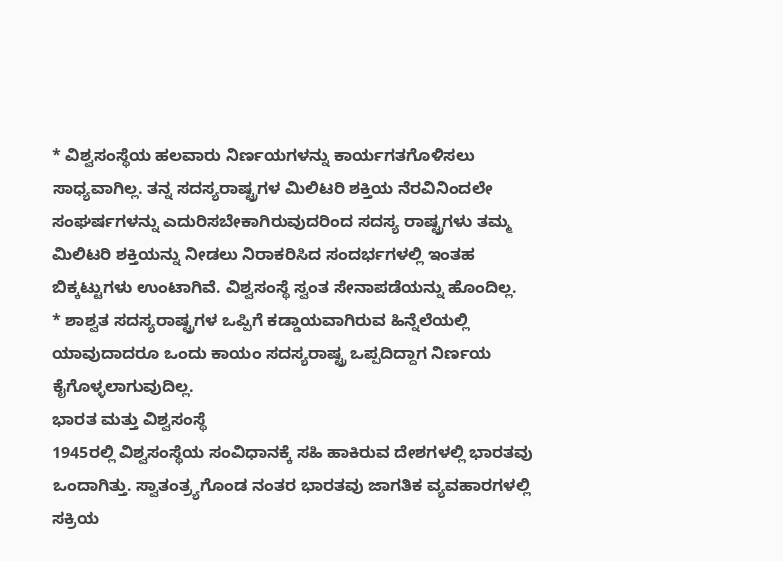* ವಿಶ್ವಸಂಸ್ಥೆಯ ಹಲವಾರು ನಿರ್ಣಯಗಳನ್ನು ಕಾರ್ಯಗತಗೊಳಿಸಲು ಸಾಧ್ಯವಾಗಿಲ್ಲ. ತನ್ನ ಸದಸ್ಯರಾಷ್ಟ್ರಗಳ ಮಿಲಿಟರಿ ಶಕ್ತಿಯ ನೆರವಿನಿಂದಲೇ ಸಂಘರ್ಷಗಳನ್ನು ಎದುರಿಸಬೇಕಾಗಿರುವುದರಿಂದ ಸದಸ್ಯ ರಾಷ್ಟ್ರಗಳು ತಮ್ಮ ಮಿಲಿಟರಿ ಶಕ್ತಿಯನ್ನು ನೀಡಲು ನಿರಾಕರಿಸಿದ ಸಂದರ್ಭಗಳಲ್ಲಿ ಇಂತಹ ಬಿಕ್ಕಟ್ಟುಗಳು ಉಂಟಾಗಿವೆ. ವಿಶ್ವಸಂಸ್ಥೆ ಸ್ವಂತ ಸೇನಾಪಡೆಯನ್ನು ಹೊಂದಿಲ್ಲ.
* ಶಾಶ್ವತ ಸದಸ್ಯರಾಷ್ಟ್ರಗಳ ಒಪ್ಪಿಗೆ ಕಡ್ಡಾಯವಾಗಿರುವ ಹಿನ್ನೆಲೆಯಲ್ಲಿ ಯಾವುದಾದರೂ ಒಂದು ಕಾಯಂ ಸದಸ್ಯರಾಷ್ಟ್ರ ಒಪ್ಪದಿದ್ದಾಗ ನಿರ್ಣಯ ಕೈಗೊಳ್ಳಲಾಗುವುದಿಲ್ಲ.
ಭಾರತ ಮತ್ತು ವಿಶ್ವಸಂಸ್ಥೆ
1945ರಲ್ಲಿ ವಿಶ್ವಸಂಸ್ಥೆಯ ಸಂವಿಧಾನಕ್ಕೆ ಸಹಿ ಹಾಕಿರುವ ದೇಶಗಳಲ್ಲಿ ಭಾರತವು ಒಂದಾಗಿತ್ತು. ಸ್ವಾತಂತ್ರ್ಯಗೊಂಡ ನಂತರ ಭಾರತವು ಜಾಗತಿಕ ವ್ಯವಹಾರಗಳಲ್ಲಿ ಸಕ್ರಿಯ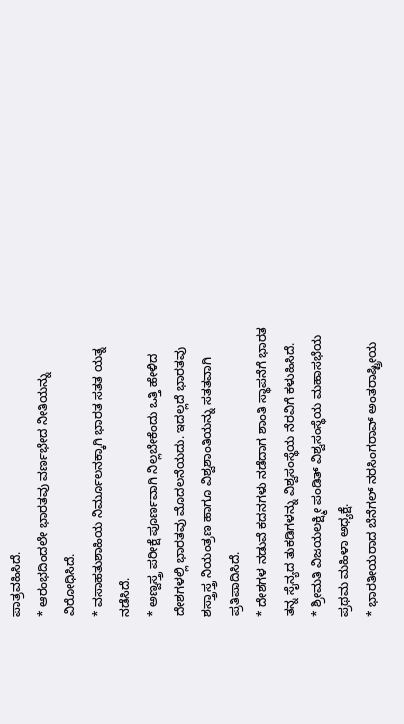ಪಾತ್ರವಹಿಸಿದೆ.
* ಆರಂಭದಿಂದಲೇ ಭಾರತವು ವರ್ಣಭೇದ ನೀತಿಯನ್ನು ವಿರೋಧಿಸಿದೆ.
* ವಸಾಹತುಶಾಹಿಯ ನಿರ್ಮೂಲನಕ್ಕಾಗಿ ಭಾರತ ಸತತ ಯತ್ನ ನಡೆಸಿದೆ.
* ಅಣ್ವಸ್ತ್ರ ಪರೀಕ್ಷೆ ಪೂರ್ಣವಾಗಿ ನಿಲ್ಲಬೇಕೆಂದು ಒತ್ತಿ ಹೇಳಿದ ದೇಶಗಳಲ್ಲಿ ಭಾರತವು ಮೊದಲನೆಯದು. ಇದಲ್ಲದೆ ಭಾರತವು ಶಸ್ತ್ರಾಸ್ತ್ರ ನಿಯಂತ್ರಣ ಹಾಗೂ ವಿಶ್ವಶಾಂತಿಯನ್ನು ಸತತವಾಗಿ ಪ್ರತಿಪಾದಿಸಿದೆ.
* ದೇಶಗಳ ನಡುವೆ ಕದನಗಳು ನಡೆದಾಗ ಶಾಂತಿ ಸ್ಥಾಪನೆಗೆ ಭಾರತ ತನ್ನ ಸೈನ್ಯದ ತುಕಡಿಗಳನ್ನು ವಿಶ್ವಸಂಸ್ಥೆಯ ನೆರವಿಗೆ ಕಳುಹಿಸಿದೆ.
* ಶ್ರೀಮತಿ ವಿಜಯಲಕ್ಷ್ಮೀ ಪಂಡಿತ್ ವಿಶ್ವಸಂಸ್ಥೆಯ ಮಹಾಸಭೆಯ ಪ್ರಥಮ ಮಹಿಳಾ ಅಧ್ಯಕ್ಷೆ.
* ಭಾರತೀಯರಾದ ಬೆನೆಗಲ್ ನರಸಿಂಗರಾವ್ ಅಂತರಾಷ್ಟ್ರೀಯ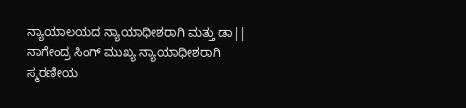ನ್ಯಾಯಾಲಯದ ನ್ಯಾಯಾಧೀಶರಾಗಿ ಮತ್ತು ಡಾ|| ನಾಗೇಂದ್ರ ಸಿಂಗ್ ಮುಖ್ಯ ನ್ಯಾಯಾಧೀಶರಾಗಿ ಸ್ಮರಣೀಯ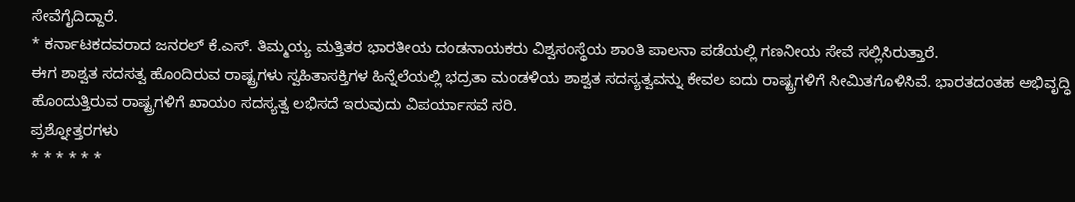ಸೇವೆಗೈದಿದ್ದಾರೆ.
* ಕರ್ನಾಟಕದವರಾದ ಜನರಲ್ ಕೆ.ಎಸ್. ತಿಮ್ಮಯ್ಯ ಮತ್ತಿತರ ಭಾರತೀಯ ದಂಡನಾಯಕರು ವಿಶ್ವಸಂಸ್ಥೆಯ ಶಾಂತಿ ಪಾಲನಾ ಪಡೆಯಲ್ಲಿ ಗಣನೀಯ ಸೇವೆ ಸಲ್ಲಿಸಿರುತ್ತಾರೆ.
ಈಗ ಶಾಶ್ವತ ಸದಸತ್ವ ಹೊಂದಿರುವ ರಾಷ್ಟ್ರಗಳು ಸ್ವಹಿತಾಸಕ್ತಿಗಳ ಹಿನ್ನೆಲೆಯಲ್ಲಿ ಭದ್ರತಾ ಮಂಡಳಿಯ ಶಾಶ್ವತ ಸದಸ್ಯತ್ವವನ್ನು ಕೇವಲ ಐದು ರಾಷ್ಟ್ರಗಳಿಗೆ ಸೀಮಿತಗೊಳಿಸಿವೆ. ಭಾರತದಂತಹ ಅಭಿವೃದ್ಧಿ ಹೊಂದುತ್ತಿರುವ ರಾಷ್ಟ್ರಗಳಿಗೆ ಖಾಯಂ ಸದಸ್ಯತ್ವ ಲಭಿಸದೆ ಇರುವುದು ವಿಪರ್ಯಾಸವೆ ಸರಿ.
ಪ್ರಶ್ನೋತ್ತರಗಳು
* * * * * *